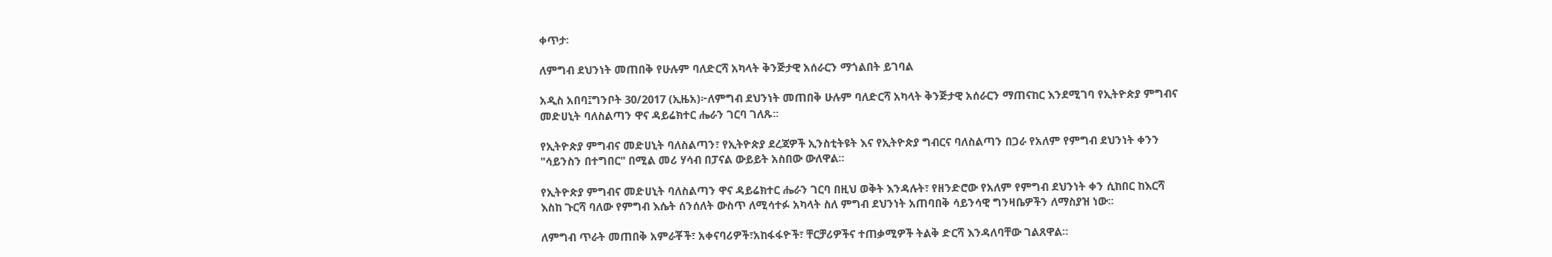ቀጥታ፡

ለምግብ ደህንነት መጠበቅ የሁሉም ባለድርሻ አካላት ቅንጅታዊ አሰራርን ማጎልበት ይገባል

አዲስ አበባ፤ግንቦት 30/2017 (ኢዜአ)፦ለምግብ ደህንነት መጠበቅ ሁሉም ባለድርሻ አካላት ቅንጅታዊ አሰራርን ማጠናከር እንደሚገባ የኢትዮጵያ ምግብና መድሀኒት ባለስልጣን ዋና ዳይሬክተር ሔራን ገርባ ገለጹ፡፡

የኢትዮጵያ ምግብና መድሀኒት ባለስልጣን፣ የኢትዮጵያ ደረጃዎች ኢንስቲትዩት እና የኢትዮጵያ ግብርና ባለስልጣን በጋራ የአለም የምግብ ደህንነት ቀንን "ሳይንስን በተግበር" በሚል መሪ ሃሳብ በፓናል ውይይት አስበው ውለዋል።

የኢትዮጵያ ምግብና መድሀኒት ባለስልጣን ዋና ዳይሬክተር ሔራን ገርባ በዚህ ወቅት እንዳሉት፣ የዘንድሮው የአለም የምግብ ደህንነት ቀን ሲከበር ከእርሻ እስከ ጉርሻ ባለው የምግብ እሴት ሰንሰለት ውስጥ ለሚሳተፉ አካላት ስለ ምግብ ደህንነት አጠባበቅ ሳይንሳዊ ግንዛቤዎችን ለማስያዝ ነው፡፡

ለምግብ ጥራት መጠበቅ አምራቾች፣ አቀናባሪዎች፣አከፋፋዮች፣ ቸርቻሪዎችና ተጠቃሚዎች ትልቅ ድርሻ እንዳለባቸው ገልጸዋል።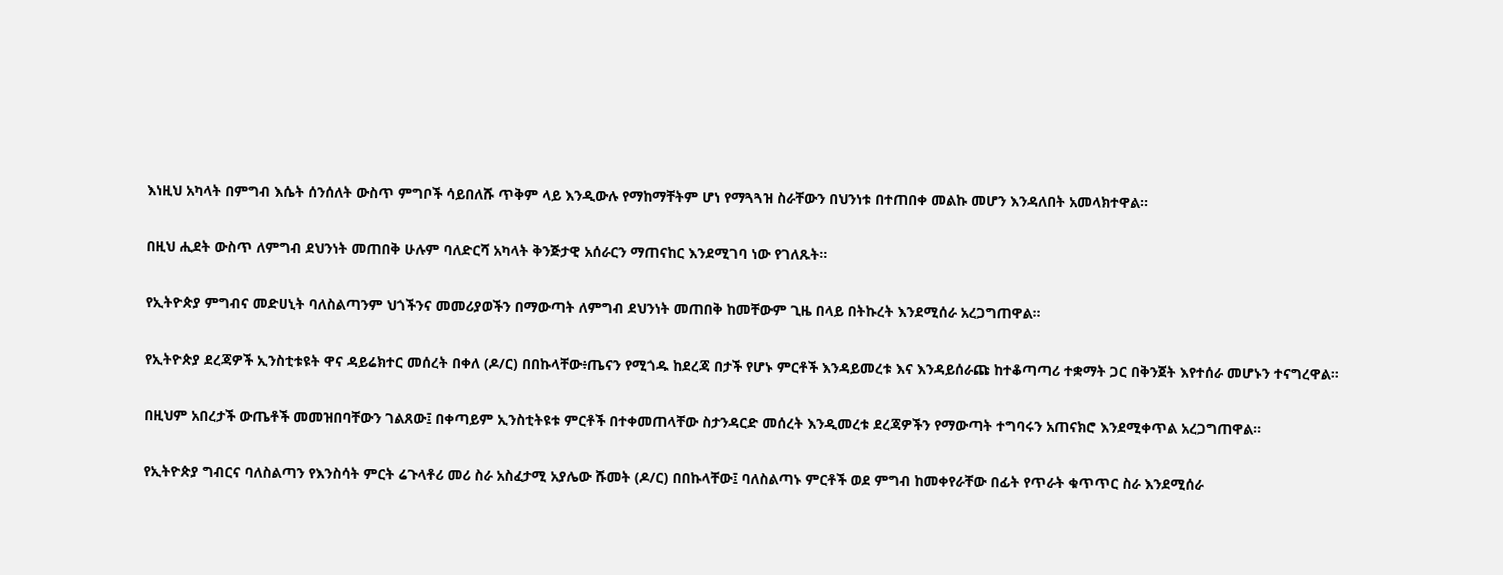እነዚህ አካላት በምግብ እሴት ሰንሰለት ውስጥ ምግቦች ሳይበለሹ ጥቅም ላይ እንዲውሉ የማከማቸትም ሆነ የማጓጓዝ ስራቸውን በህንነቱ በተጠበቀ መልኩ መሆን እንዳለበት አመላክተዋል፡፡

በዚህ ሒደት ውስጥ ለምግብ ደህንነት መጠበቅ ሁሉም ባለድርሻ አካላት ቅንጅታዊ አሰራርን ማጠናከር እንደሚገባ ነው የገለጹት።

የኢትዮጵያ ምግብና መድሀኒት ባለስልጣንም ህጎችንና መመሪያወችን በማውጣት ለምግብ ደህንነት መጠበቅ ከመቸውም ጊዜ በላይ በትኩረት እንደሚሰራ አረጋግጠዋል።

የኢትዮጵያ ደረጃዎች ኢንስቲቱዩት ዋና ዳይሬክተር መሰረት በቀለ (ዶ/ር) በበኩላቸው፥ጤናን የሚጎዱ ከደረጃ በታች የሆኑ ምርቶች እንዳይመረቱ እና እንዳይሰራጩ ከተቆጣጣሪ ተቋማት ጋር በቅንጀት እየተሰራ መሆኑን ተናግረዋል፡፡

በዚህም አበረታች ውጤቶች መመዝበባቸውን ገልጸው፤ በቀጣይም ኢንስቲትዩቱ ምርቶች በተቀመጠላቸው ስታንዳርድ መሰረት እንዲመረቱ ደረጃዎችን የማውጣት ተግባሩን አጠናክሮ እንደሚቀጥል አረጋግጠዋል፡፡

የኢትዮጵያ ግብርና ባለስልጣን የእንስሳት ምርት ሬጉላቶሪ መሪ ስራ አስፈታሚ አያሌው ሹመት (ዶ/ር) በበኩላቸው፤ ባለስልጣኑ ምርቶች ወደ ምግብ ከመቀየራቸው በፊት የጥራት ቁጥጥር ስራ እንደሚሰራ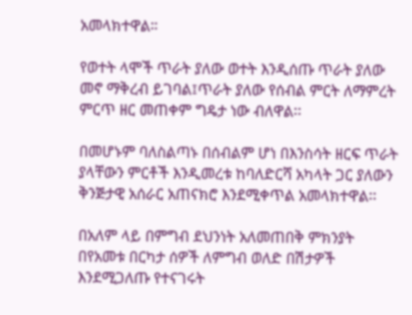አመላክተዋል።

የወተት ላሞች ጥራት ያለው ወተት እንዲሰጡ ጥራት ያለው መኖ ማቅረብ ይገባል፤ጥራት ያለው የሰብል ምርት ለማምረት ምርጥ ዘር መጠቀም ግዴታ ነው ብለዋል፡፡

በመሆኑም ባለስልጣኑ በሰብልም ሆነ በእንስሳት ዘርፍ ጥራት ያላቸውን ምርቶች እንዲመረቱ ከባለድርሻ አካላት ጋር ያለውን ቅንጅታዊ አሰራር አጠናክሮ እንደሚቀጥል አመላክተዋል፡፡

በአለም ላይ በምግብ ደህንነት አለመጠበቅ ምክንያት በየአመቱ በርካታ ሰዎች ለምግብ ወለድ በሽታዎች እንደሚጋለጡ የተናገሩት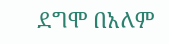ደግሞ በአለም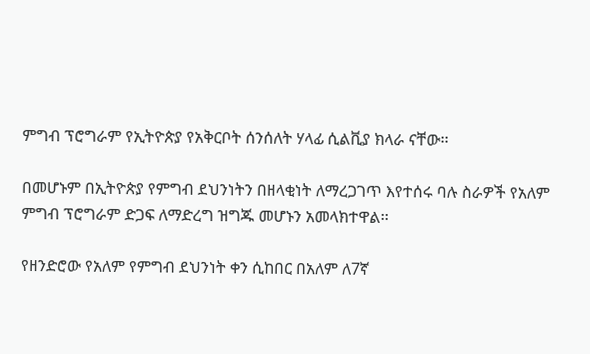ምግብ ፕሮግራም የኢትዮጵያ የአቅርቦት ሰንሰለት ሃላፊ ሲልቪያ ክላራ ናቸው፡፡

በመሆኑም በኢትዮጵያ የምግብ ደህንነትን በዘላቂነት ለማረጋገጥ እየተሰሩ ባሉ ስራዎች የአለም ምግብ ፕሮግራም ድጋፍ ለማድረግ ዝግጁ መሆኑን አመላክተዋል፡፡

የዘንድሮው የአለም የምግብ ደህንነት ቀን ሲከበር በአለም ለ7ኛ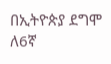በኢትዮጵያ ደግሞ ለ6ኛ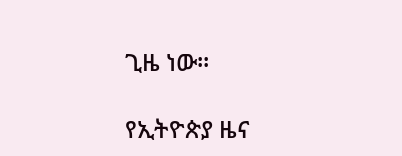ጊዜ ነው፡፡

የኢትዮጵያ ዜና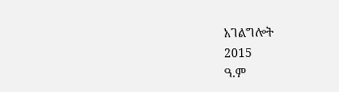አገልግሎት
2015
ዓ.ም